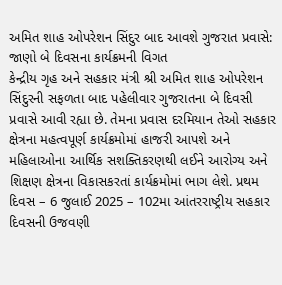અમિત શાહ ઓપરેશન સિંદુર બાદ આવશે ગુજરાત પ્રવાસે: જાણો બે દિવસના કાર્યક્રમની વિગત
કેન્દ્રીય ગૃહ અને સહકાર મંત્રી શ્રી અમિત શાહ ઓપરેશન સિંદુરની સફળતા બાદ પહેલીવાર ગુજરાતના બે દિવસી પ્રવાસે આવી રહ્યા છે. તેમના પ્રવાસ દરમિયાન તેઓ સહકાર ક્ષેત્રના મહત્વપૂર્ણ કાર્યક્રમોમાં હાજરી આપશે અને મહિલાઓના આર્થિક સશક્તિકરણથી લઈને આરોગ્ય અને શિક્ષણ ક્ષેત્રના વિકાસકરતાં કાર્યક્રમોમાં ભાગ લેશે. પ્રથમ દિવસ – 6 જુલાઈ 2025 – 102મા આંતરરાષ્ટ્રીય સહકાર દિવસની ઉજવણી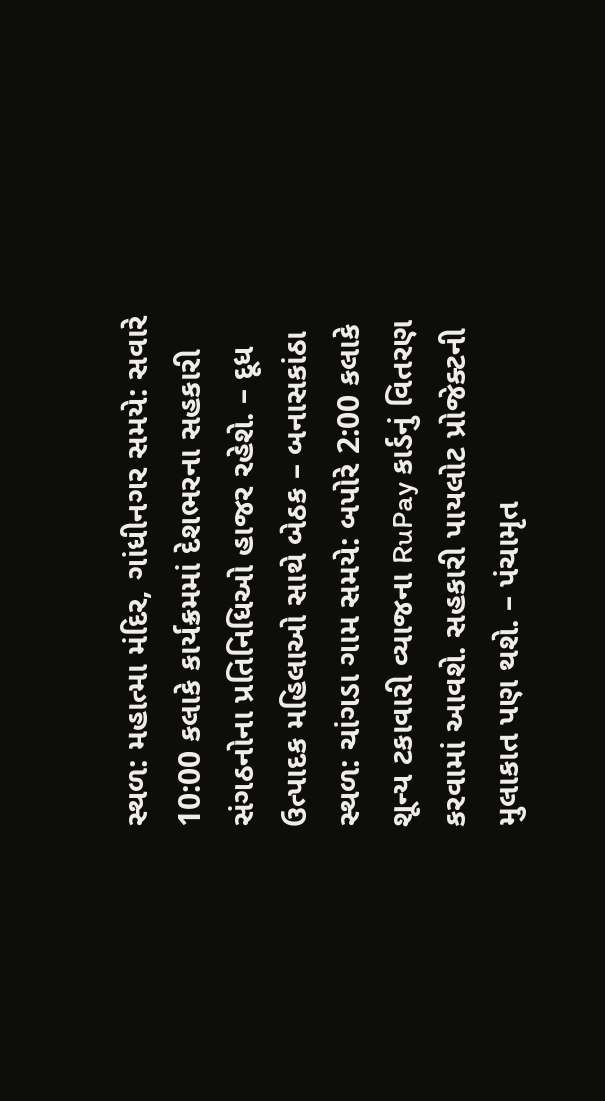સ્થળ: મહાત્મા મંદિર, ગાંધીનગર સમયે: સવારે 10:00 કલાકે કાર્યક્રમમાં દેશભરના સહકારી સંગઠનોના પ્રતિનિધિઓ હાજર રહેશે. – દૂધ ઉત્પાદક મહિલાઓ સાથે બેઠક – બનાસકાંઠા સ્થળ: ચાંગડા ગામ સમયે: બપોરે 2:00 કલાકે શૂન્ય ટકાવારી વ્યાજના RuPay કાર્ડનું વિતરણ કરવામાં આવશે. સહકારી પાયલોટ પ્રોજેક્ટની મુલાકાત પણ થશે. – પંચામૃત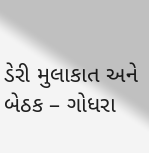ડેરી મુલાકાત અને બેઠક – ગોધરા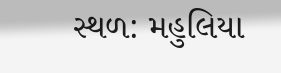સ્થળ: મહુલિયા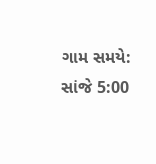ગામ સમયે: સાંજે 5:00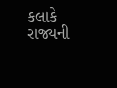કલાકે રાજ્યની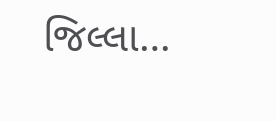જિલ્લા…